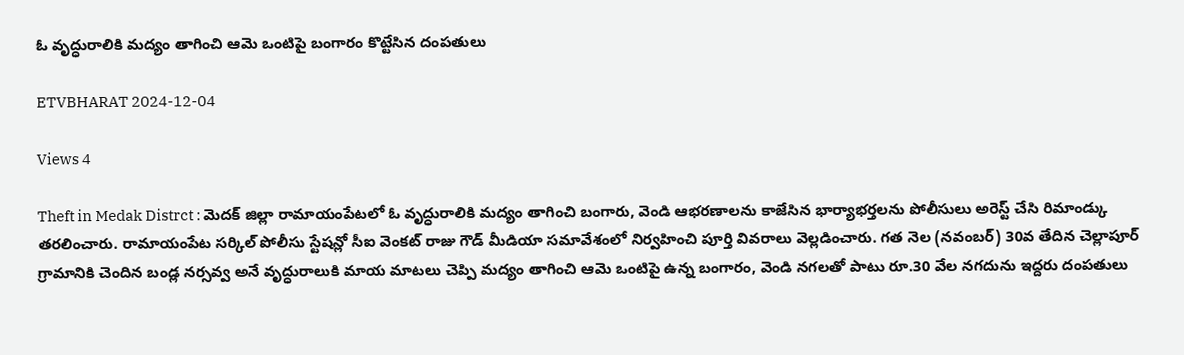ఓ వృద్ధురాలికి మద్యం తాగించి ఆమె ఒంటిపై బంగారం కొట్టేసిన దంపతులు

ETVBHARAT 2024-12-04

Views 4

Theft in Medak Distrct : మెదక్ జిల్లా రామాయంపేటలో ఓ వృద్ధురాలికి మద్యం తాగించి బంగారు, వెండి ఆభరణాలను కాజేసిన భార్యాభర్తలను పోలీసులు అరెస్ట్ చేసి రిమాండ్కు తరలించారు. రామాయంపేట సర్కిల్ పోలీసు స్టేషన్లో సీఐ వెంకట్ రాజు గౌడ్ మీడియా సమావేశంలో నిర్వహించి పూర్తి వివరాలు వెల్లడించారు. గత నెల (నవంబర్) 30వ తేదిన చెల్లాపూర్ గ్రామానికి చెందిన బండ్ల నర్సవ్వ అనే వృద్ధురాలుకి మాయ మాటలు చెప్పి మద్యం తాగించి ఆమె ఒంటిపై ఉన్న బంగారం, వెండి నగలతో పాటు రూ.30 వేల నగదును ఇద్దరు దంపతులు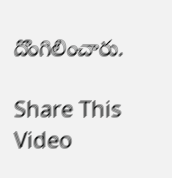దొంగిలించారు.

Share This Video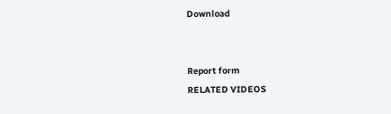Download


Report form
RELATED VIDEOS